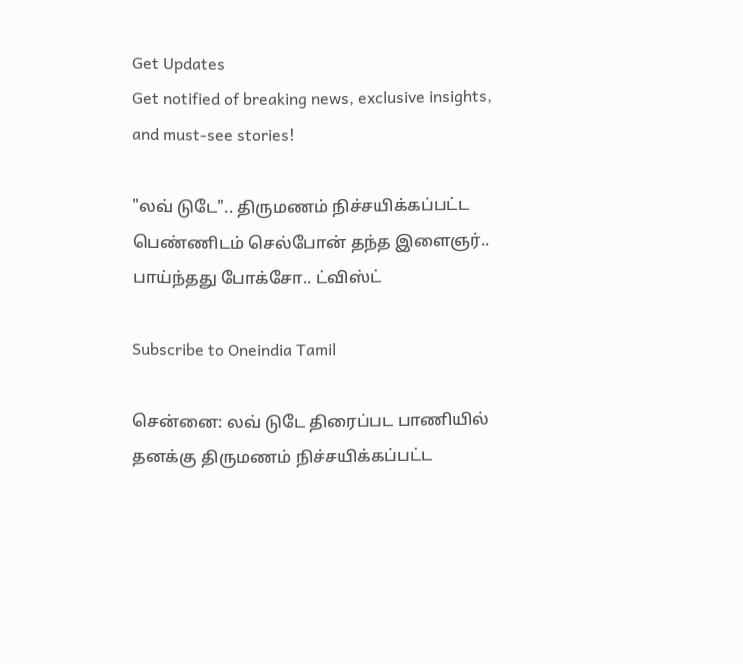Get Updates
Get notified of breaking news, exclusive insights, and must-see stories!

"லவ் டுடே".. திருமணம் நிச்சயிக்கப்பட்ட பெண்ணிடம் செல்போன் தந்த இளைஞர்.. பாய்ந்தது போக்சோ.. ட்விஸ்ட்

Subscribe to Oneindia Tamil

சென்னை: லவ் டுடே திரைப்பட பாணியில் தனக்கு திருமணம் நிச்சயிக்கப்பட்ட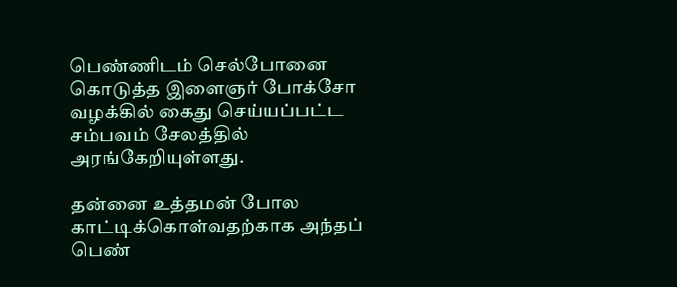பெண்ணிடம் செல்போனை கொடுத்த இளைஞர் போக்சோ வழக்கில் கைது செய்யப்பட்ட சம்பவம் சேலத்தில் அரங்கேறியுள்ளது.

தன்னை உத்தமன் போல காட்டிக்கொள்வதற்காக அந்தப் பெண்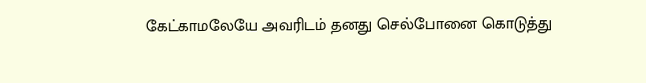கேட்காமலேயே அவரிடம் தனது செல்போனை கொடுத்து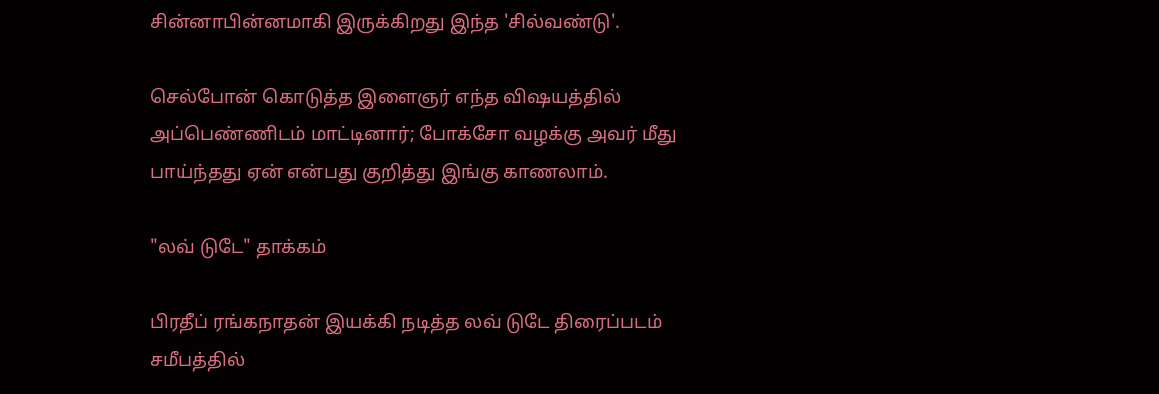சின்னாபின்னமாகி இருக்கிறது இந்த 'சில்வண்டு'.

செல்போன் கொடுத்த இளைஞர் எந்த விஷயத்தில் அப்பெண்ணிடம் மாட்டினார்; போக்சோ வழக்கு அவர் மீது பாய்ந்தது ஏன் என்பது குறித்து இங்கு காணலாம்.

"லவ் டுடே" தாக்கம்

பிரதீப் ரங்கநாதன் இயக்கி நடித்த லவ் டுடே திரைப்படம் சமீபத்தில்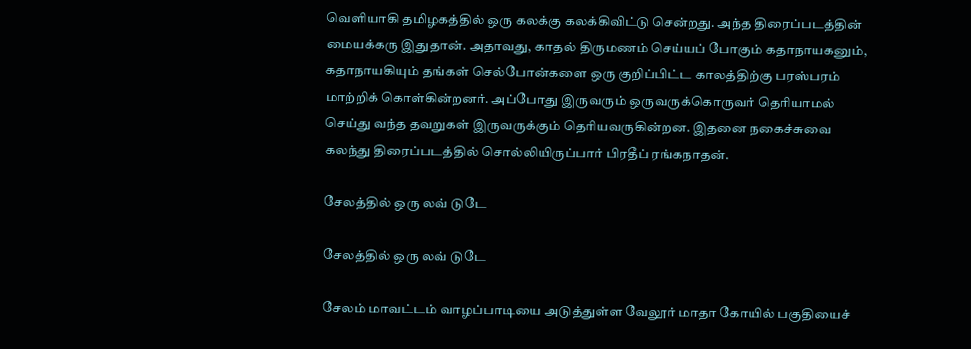வெளியாகி தமிழகத்தில் ஒரு கலக்கு கலக்கிவிட்டு சென்றது. அந்த திரைப்படத்தின் மையக்கரு இதுதான். அதாவது, காதல் திருமணம் செய்யப் போகும் கதாநாயகனும், கதாநாயகியும் தங்கள் செல்போன்களை ஒரு குறிப்பிட்ட காலத்திற்கு பரஸ்பரம் மாற்றிக் கொள்கின்றனர். அப்போது இருவரும் ஒருவருக்கொருவர் தெரியாமல் செய்து வந்த தவறுகள் இருவருக்கும் தெரியவருகின்றன. இதனை நகைச்சுவை கலந்து திரைப்படத்தில் சொல்லியிருப்பார் பிரதீப் ரங்கநாதன்.

சேலத்தில் ஒரு லவ் டுடே

சேலத்தில் ஒரு லவ் டுடே

சேலம் மாவட்டம் வாழப்பாடியை அடுத்துள்ள வேலூர் மாதா கோயில் பகுதியைச்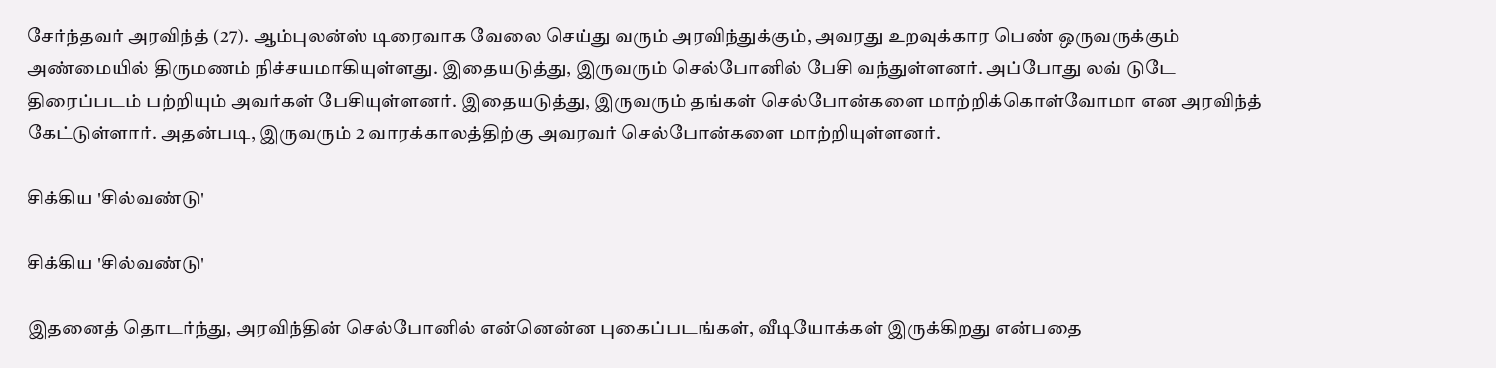சேர்ந்தவர் அரவிந்த் (27). ஆம்புலன்ஸ் டிரைவாக வேலை செய்து வரும் அரவிந்துக்கும், அவரது உறவுக்கார பெண் ஒருவருக்கும் அண்மையில் திருமணம் நிச்சயமாகியுள்ளது. இதையடுத்து, இருவரும் செல்போனில் பேசி வந்துள்ளனர். அப்போது லவ் டுடே திரைப்படம் பற்றியும் அவர்கள் பேசியுள்ளனர். இதையடுத்து, இருவரும் தங்கள் செல்போன்களை மாற்றிக்கொள்வோமா என அரவிந்த் கேட்டுள்ளார். அதன்படி, இருவரும் 2 வாரக்காலத்திற்கு அவரவர் செல்போன்களை மாற்றியுள்ளனர்.

சிக்கிய 'சில்வண்டு'

சிக்கிய 'சில்வண்டு'

இதனைத் தொடர்ந்து, அரவிந்தின் செல்போனில் என்னென்ன புகைப்படங்கள், வீடியோக்கள் இருக்கிறது என்பதை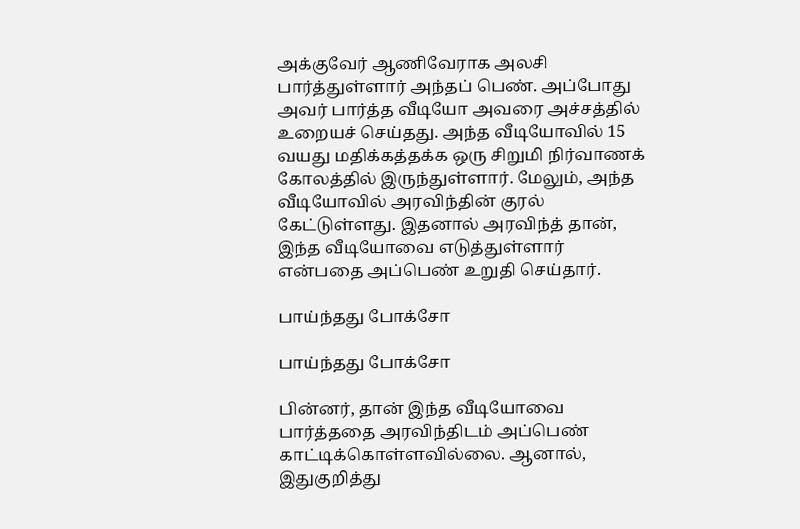அக்குவேர் ஆணிவேராக அலசி பார்த்துள்ளார் அந்தப் பெண். அப்போது அவர் பார்த்த வீடியோ அவரை அச்சத்தில் உறையச் செய்தது. அந்த வீடியோவில் 15 வயது மதிக்கத்தக்க ஒரு சிறுமி நிர்வாணக் கோலத்தில் இருந்துள்ளார். மேலும், அந்த வீடியோவில் அரவிந்தின் குரல் கேட்டுள்ளது. இதனால் அரவிந்த் தான், இந்த வீடியோவை எடுத்துள்ளார் என்பதை அப்பெண் உறுதி செய்தார்.

பாய்ந்தது போக்சோ

பாய்ந்தது போக்சோ

பின்னர், தான் இந்த வீடியோவை பார்த்ததை அரவிந்திடம் அப்பெண் காட்டிக்கொள்ளவில்லை. ஆனால், இதுகுறித்து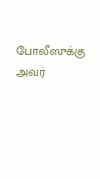போலீஸுக்கு அவர்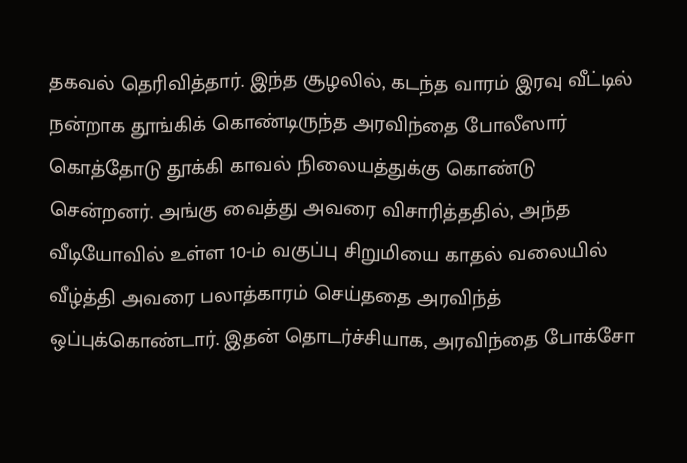தகவல் தெரிவித்தார். இந்த சூழலில், கடந்த வாரம் இரவு வீட்டில் நன்றாக தூங்கிக் கொண்டிருந்த அரவிந்தை போலீஸார் கொத்தோடு தூக்கி காவல் நிலையத்துக்கு கொண்டு சென்றனர். அங்கு வைத்து அவரை விசாரித்ததில், அந்த வீடியோவில் உள்ள 10-ம் வகுப்பு சிறுமியை காதல் வலையில் வீழ்த்தி அவரை பலாத்காரம் செய்ததை அரவிந்த் ஒப்புக்கொண்டார். இதன் தொடர்ச்சியாக, அரவிந்தை போக்சோ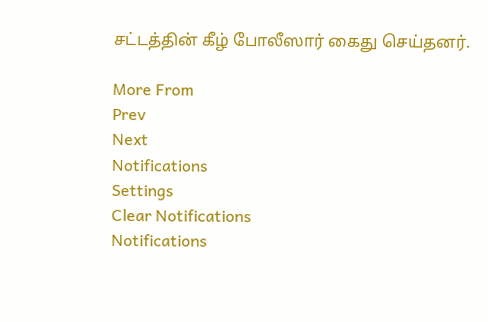சட்டத்தின் கீழ் போலீஸார் கைது செய்தனர்.

More From
Prev
Next
Notifications
Settings
Clear Notifications
Notifications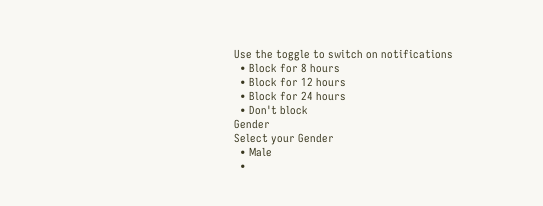Use the toggle to switch on notifications
  • Block for 8 hours
  • Block for 12 hours
  • Block for 24 hours
  • Don't block
Gender
Select your Gender
  • Male
  •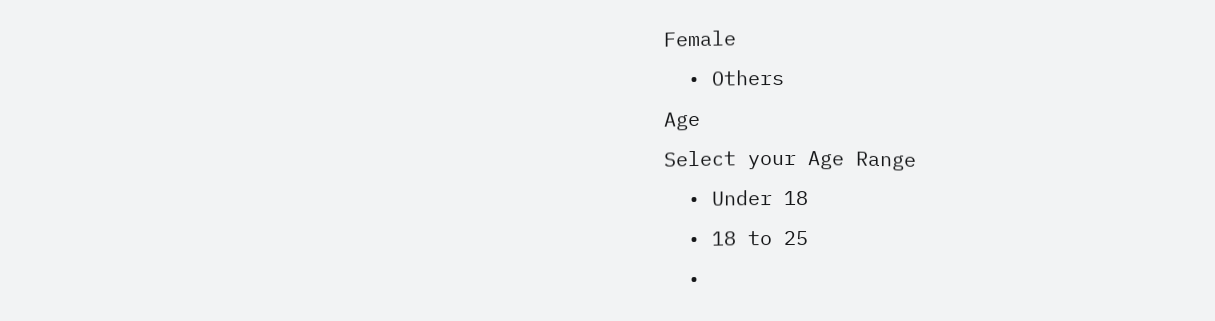Female
  • Others
Age
Select your Age Range
  • Under 18
  • 18 to 25
  •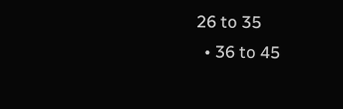26 to 35
  • 36 to 45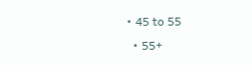• 45 to 55
  • 55+